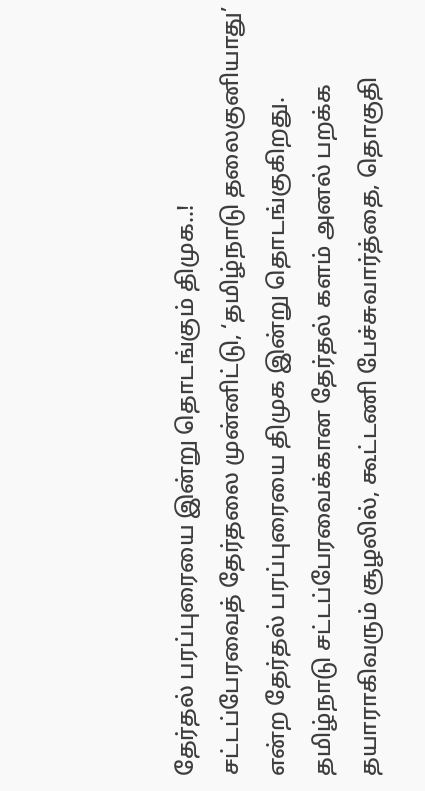தேர்தல் பரப்புரையை இன்று தொடங்கும் திமுக..!
சட்டப்பேரவைத் தேர்தலை முன்னிட்டு, ‘தமிழ்நாடு தலைகுனியாது’ என்ற தேர்தல் பரப்புரையை திமுக இன்று தொடங்குகிறது. தமிழ்நாடு சட்டப்பேரவைக்கான தேர்தல் களம் அனல் பறக்க தயாராகிவரும் சூழலில், கூட்டணி பேச்சுவார்த்தை, தொகுதி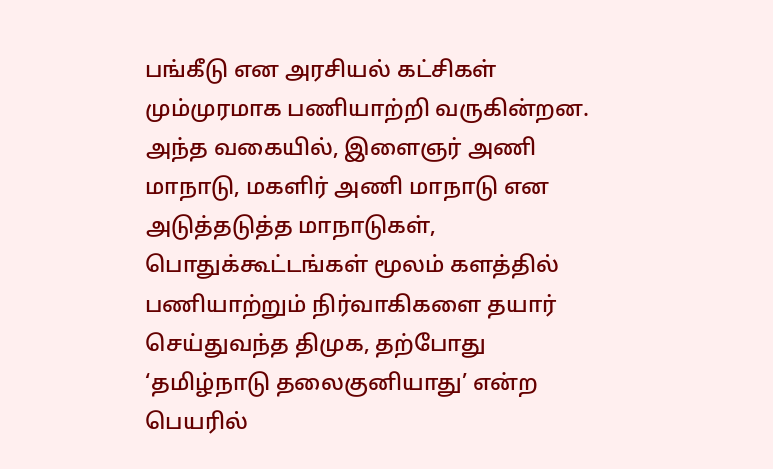பங்கீடு என அரசியல் கட்சிகள் மும்முரமாக பணியாற்றி வருகின்றன.
அந்த வகையில், இளைஞர் அணி மாநாடு, மகளிர் அணி மாநாடு என அடுத்தடுத்த மாநாடுகள், பொதுக்கூட்டங்கள் மூலம் களத்தில் பணியாற்றும் நிர்வாகிகளை தயார் செய்துவந்த திமுக, தற்போது ‘தமிழ்நாடு தலைகுனியாது’ என்ற பெயரில்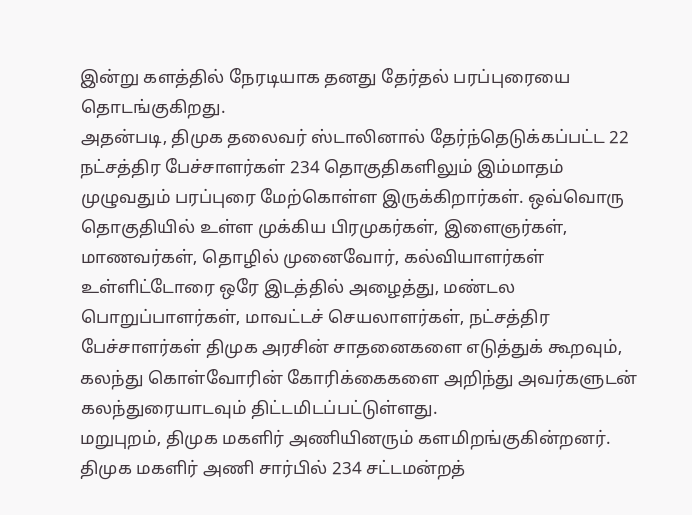இன்று களத்தில் நேரடியாக தனது தேர்தல் பரப்புரையை தொடங்குகிறது.
அதன்படி, திமுக தலைவர் ஸ்டாலினால் தேர்ந்தெடுக்கப்பட்ட 22 நட்சத்திர பேச்சாளர்கள் 234 தொகுதிகளிலும் இம்மாதம் முழுவதும் பரப்புரை மேற்கொள்ள இருக்கிறார்கள். ஒவ்வொரு தொகுதியில் உள்ள முக்கிய பிரமுகர்கள், இளைஞர்கள், மாணவர்கள், தொழில் முனைவோர், கல்வியாளர்கள் உள்ளிட்டோரை ஒரே இடத்தில் அழைத்து, மண்டல பொறுப்பாளர்கள், மாவட்டச் செயலாளர்கள், நட்சத்திர பேச்சாளர்கள் திமுக அரசின் சாதனைகளை எடுத்துக் கூறவும், கலந்து கொள்வோரின் கோரிக்கைகளை அறிந்து அவர்களுடன் கலந்துரையாடவும் திட்டமிடப்பட்டுள்ளது.
மறுபுறம், திமுக மகளிர் அணியினரும் களமிறங்குகின்றனர். திமுக மகளிர் அணி சார்பில் 234 சட்டமன்றத்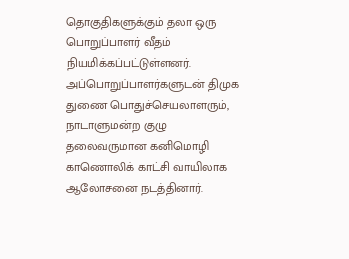தொகுதிகளுக்கும் தலா ஒரு பொறுப்பாளர் வீதம் நியமிக்கப்பட்டுள்ளனர். அப்பொறுப்பாளர்களுடன் திமுக துணை பொதுச்செயலாளரும், நாடாளுமன்ற குழு தலைவருமான கனிமொழி காணொலிக் காட்சி வாயிலாக ஆலோசனை நடத்தினார்.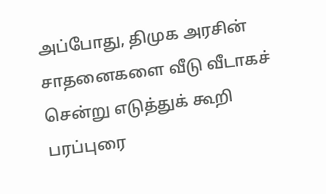அப்போது, திமுக அரசின் சாதனைகளை வீடு வீடாகச் சென்று எடுத்துக் கூறி பரப்புரை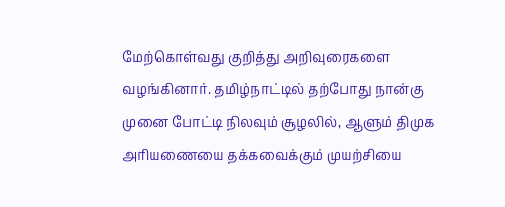மேற்கொள்வது குறித்து அறிவுரைகளை வழங்கினார். தமிழ்நாட்டில் தற்போது நான்கு முனை போட்டி நிலவும் சூழலில், ஆளும் திமுக அரியணையை தக்கவைக்கும் முயற்சியை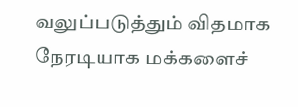வலுப்படுத்தும் விதமாக நேரடியாக மக்களைச்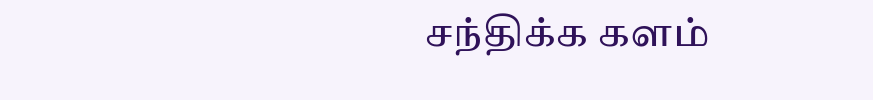சந்திக்க களம்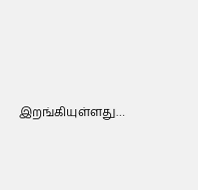இறங்கியுள்ளது…